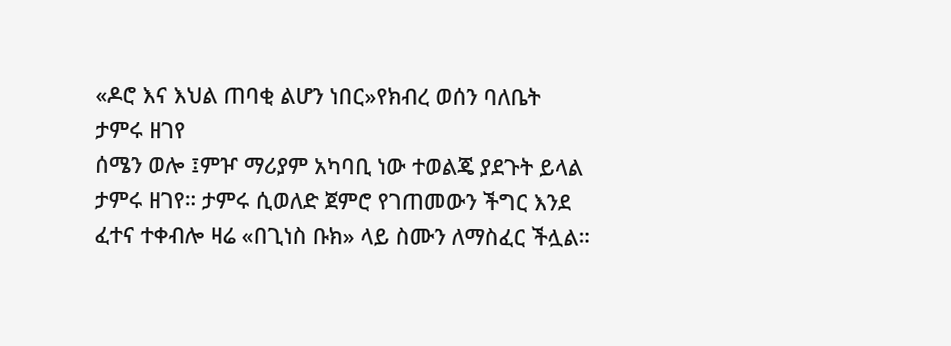«ዶሮ እና እህል ጠባቂ ልሆን ነበር»የክብረ ወሰን ባለቤት ታምሩ ዘገየ
ሰሜን ወሎ ፤ምዦ ማሪያም አካባቢ ነው ተወልጄ ያደጉት ይላል ታምሩ ዘገየ። ታምሩ ሲወለድ ጀምሮ የገጠመውን ችግር እንደ ፈተና ተቀብሎ ዛሬ «በጊነስ ቡክ» ላይ ስሙን ለማስፈር ችሏል።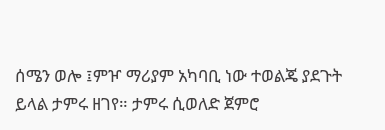ሰሜን ወሎ ፤ምዦ ማሪያም አካባቢ ነው ተወልጄ ያደጉት ይላል ታምሩ ዘገየ። ታምሩ ሲወለድ ጀምሮ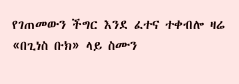የገጠመውን ችግር እንደ ፈተና ተቀብሎ ዛሬ «በጊነስ ቡክ» ላይ ስሙን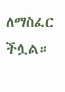ለማስፈር ችሏል።